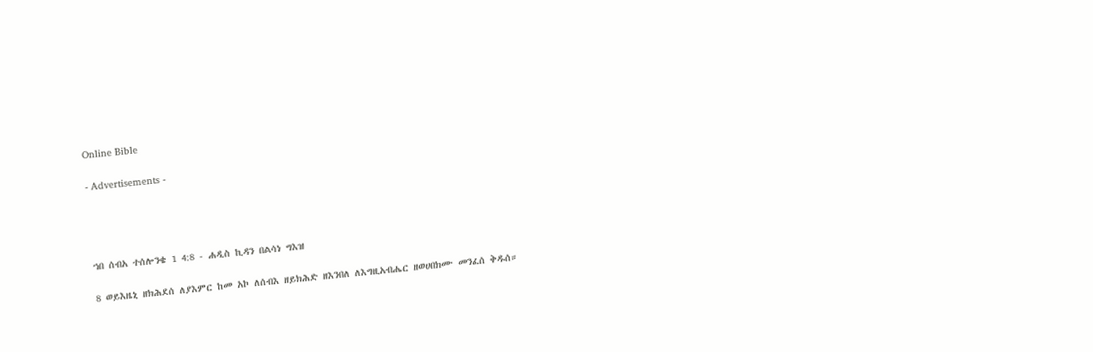Online Bible

- Advertisements -




ኀበ ሰብአ ተሰሎንቄ 1 4:8 - ሐዲስ ኪዳን በልሳነ ግእዝ

8 ወይእዜኒ ዘክሕደሰ ለያእምር ከመ አኮ ለሰብእ ዘይክሕድ ዘእንበለ ለእግዚአብሔር ዘወሀበክሙ መንፈሰ ቅዱሰ።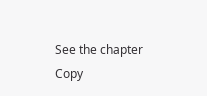See the chapter Copy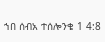ኀበ ሰብአ ተሰሎንቄ 1 4:8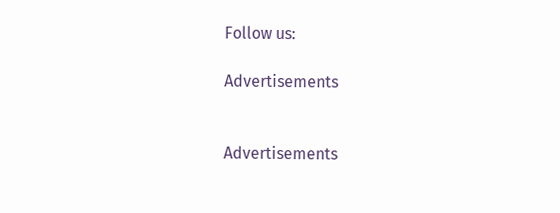Follow us:

Advertisements


Advertisements